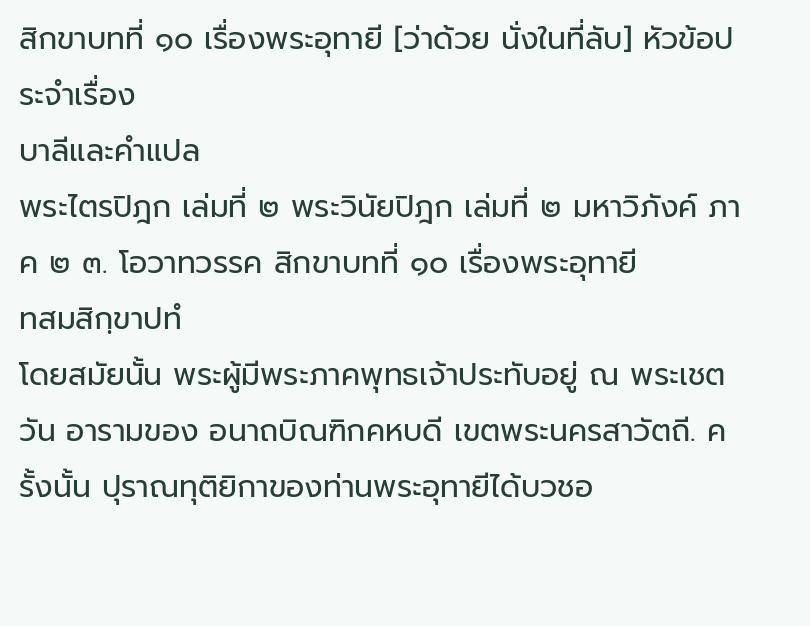สิกขาบทที่ ๑๐ เรื่องพระอุทายี [ว่าด้วย นั่งในที่ลับ] หัวข้อประจำเรื่อง
บาลีและคำแปล
พระไตรปิฎก เล่มที่ ๒ พระวินัยปิฎก เล่มที่ ๒ มหาวิภังค์ ภาค ๒ ๓. โอวาทวรรค สิกขาบทที่ ๑๐ เรื่องพระอุทายี
ทสมสิกฺขาปทํ
โดยสมัยนั้น พระผู้มีพระภาคพุทธเจ้าประทับอยู่ ณ พระเชตวัน อารามของ อนาถบิณฑิกคหบดี เขตพระนครสาวัตถี. ครั้งนั้น ปุราณทุติยิกาของท่านพระอุทายีได้บวชอ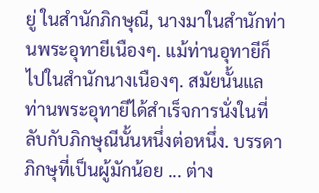ยู่ ในสำนักภิกษุณี, นางมาในสำนักท่านพระอุทายีเนืองๆ. แม้ท่านอุทายีก็ไปในสำนักนางเนืองๆ. สมัยนั้นแล ท่านพระอุทายีได้สำเร็จการนั่งในที่ลับกับภิกษุณีนั้นหนึ่งต่อหนึ่ง. บรรดาภิกษุที่เป็นผู้มักน้อย ... ต่าง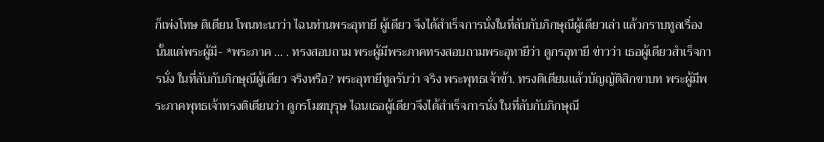ก็เพ่งโทษ ติเตียน โพนทะนาว่า ไฉนท่านพระอุทายี ผู้เดียว จึงได้สำเร็จการนั่งในที่ลับกับภิกษุณีผู้เดียวเล่า แล้วกราบทูลเรื่องนั้นแด่พระผู้มี- *พระภาค ... . ทรงสอบถาม พระผู้มีพระภาคทรงสอบถามพระอุทายีว่า ดูกรอุทายี ข่าวว่า เธอผู้เดียวสำเร็จการนั่ง ในที่ลับกับภิกษุณีผู้เดียว จริงหรือ? พระอุทายีทูลรับว่า จริง พระพุทธเจ้าข้า. ทรงติเตียนแล้วบัญญัติสิกขาบท พระผู้มีพระภาคพุทธเจ้าทรงติเตียนว่า ดูกรโมฆบุรุษ ไฉนเธอผู้เดียวจึงได้สำเร็จการนั่ง ในที่ลับกับภิกษุณี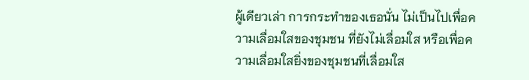ผู้เดียวเล่า การกระทำของเธอนั่น ไม่เป็นไปเพื่อความเลื่อมใสของชุมชน ที่ยังไม่เลื่อมใส หรือเพื่อความเลื่อมใสยิ่งของชุมชนที่เลื่อมใส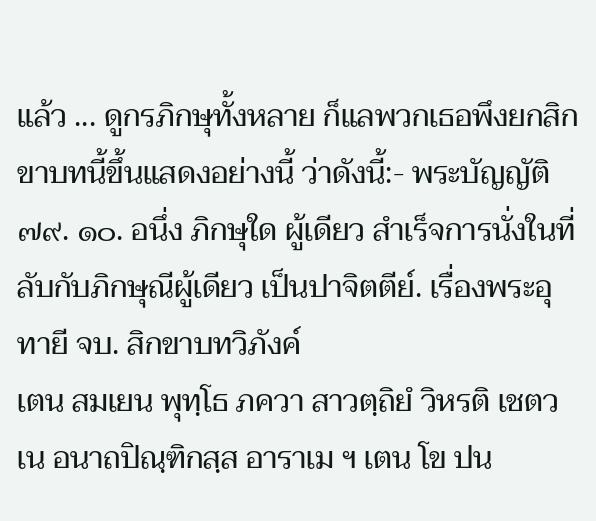แล้ว ... ดูกรภิกษุทั้งหลาย ก็แลพวกเธอพึงยกสิกขาบทนี้ขึ้นแสดงอย่างนี้ ว่าดังนี้:- พระบัญญัติ ๗๙. ๑๐. อนึ่ง ภิกษุใด ผู้เดียว สำเร็จการนั่งในที่ลับกับภิกษุณีผู้เดียว เป็นปาจิตตีย์. เรื่องพระอุทายี จบ. สิกขาบทวิภังค์
เตน สมเยน พุทฺโธ ภควา สาวตฺถิยํ วิหรติ เชตวเน อนาถปิณฺฑิกสฺส อาราเม ฯ เตน โข ปน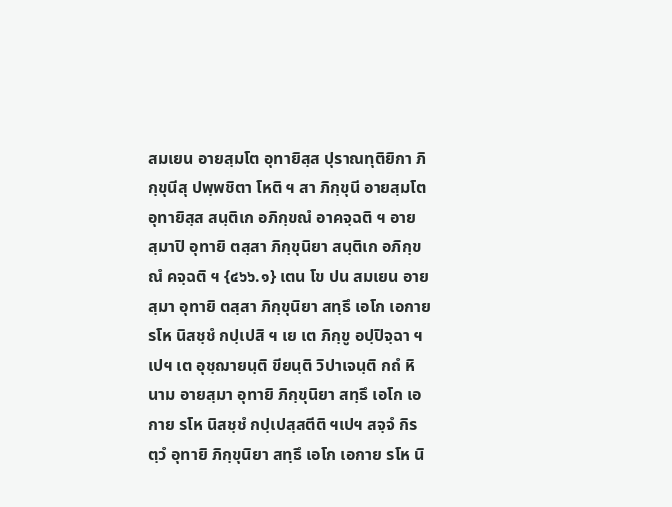สมเยน อายสฺมโต อุทายิสฺส ปุราณทุติยิกา ภิกฺขุนีสุ ปพฺพชิตา โหติ ฯ สา ภิกฺขุนี อายสฺมโต อุทายิสฺส สนฺติเก อภิกฺขณํ อาคจฺฉติ ฯ อายสฺมาปิ อุทายิ ตสฺสา ภิกฺขุนิยา สนฺติเก อภิกฺขณํ คจฺฉติ ฯ {๔๖๖.๑} เตน โข ปน สมเยน อายสฺมา อุทายิ ตสฺสา ภิกฺขุนิยา สทฺธึ เอโก เอกาย รโห นิสชฺชํ กปฺเปสิ ฯ เย เต ภิกฺขู อปฺปิจฺฉา ฯเปฯ เต อุชฺฌายนฺติ ขียนฺติ วิปาเจนฺติ กถํ หิ นาม อายสฺมา อุทายิ ภิกฺขุนิยา สทฺธึ เอโก เอกาย รโห นิสชฺชํ กปฺเปสฺสตีติ ฯเปฯ สจฺจํ กิร ตฺวํ อุทายิ ภิกฺขุนิยา สทฺธึ เอโก เอกาย รโห นิ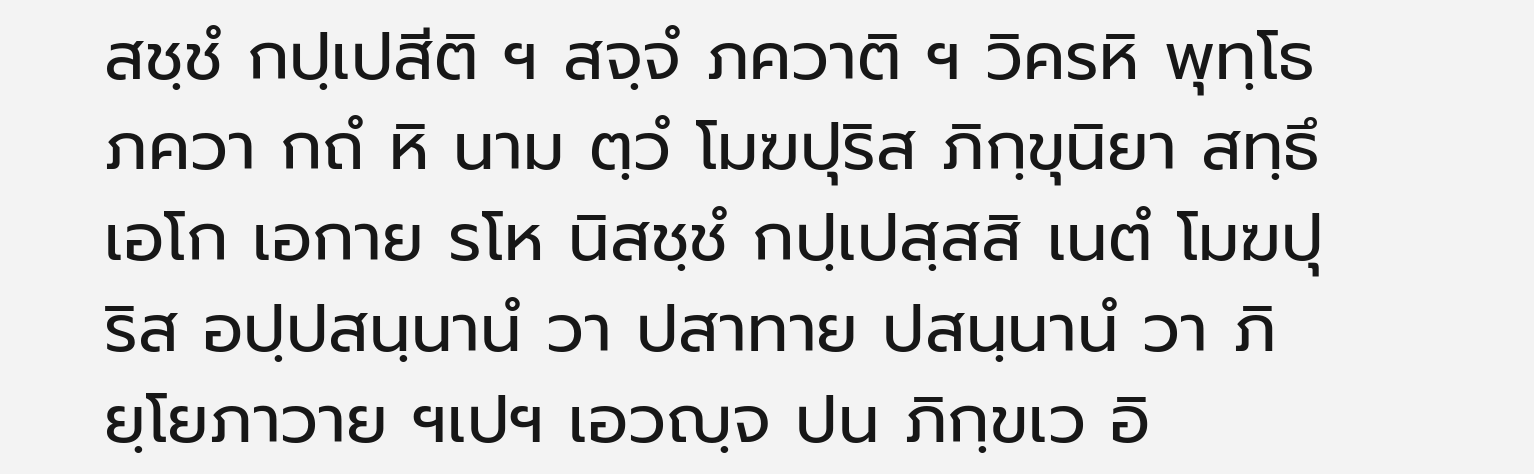สชฺชํ กปฺเปสีติ ฯ สจฺจํ ภควาติ ฯ วิครหิ พุทฺโธ ภควา กถํ หิ นาม ตฺวํ โมฆปุริส ภิกฺขุนิยา สทฺธึ เอโก เอกาย รโห นิสชฺชํ กปฺเปสฺสสิ เนตํ โมฆปุริส อปฺปสนฺนานํ วา ปสาทาย ปสนฺนานํ วา ภิยฺโยภาวาย ฯเปฯ เอวญฺจ ปน ภิกฺขเว อิ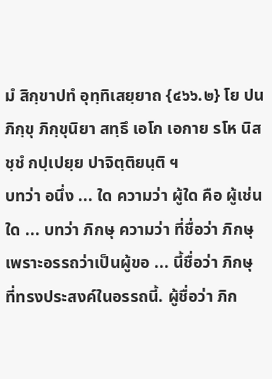มํ สิกฺขาปทํ อุทฺทิเสยฺยาถ {๔๖๖.๒} โย ปน ภิกฺขุ ภิกฺขุนิยา สทฺธึ เอโก เอกาย รโห นิสชฺชํ กปฺเปยฺย ปาจิตฺติยนฺติ ฯ
บทว่า อนึ่ง ... ใด ความว่า ผู้ใด คือ ผู้เช่นใด ... บทว่า ภิกษุ ความว่า ที่ชื่อว่า ภิกษุ เพราะอรรถว่าเป็นผู้ขอ ... นี้ชื่อว่า ภิกษุ ที่ทรงประสงค์ในอรรถนี้. ผู้ชื่อว่า ภิก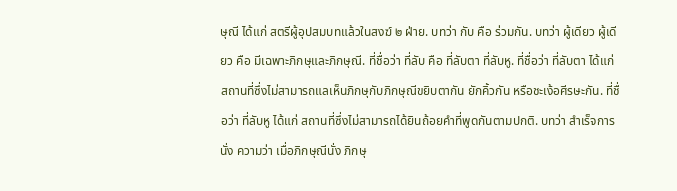ษุณี ได้แก่ สตรีผู้อุปสมบทแล้วในสงฆ์ ๒ ฝ่าย. บทว่า กับ คือ ร่วมกัน. บทว่า ผู้เดียว ผู้เดียว คือ มีเฉพาะภิกษุและภิกษุณี. ที่ชื่อว่า ที่ลับ คือ ที่ลับตา ที่ลับหู. ที่ชื่อว่า ที่ลับตา ได้แก่ สถานที่ซึ่งไม่สามารถแลเห็นภิกษุกับภิกษุณีขยิบตากัน ยักคิ้วกัน หรือชะเง้อศีรษะกัน. ที่ชื่อว่า ที่ลับหู ได้แก่ สถานที่ซึ่งไม่สามารถได้ยินถ้อยคำที่พูดกันตามปกติ. บทว่า สำเร็จการนั่ง ความว่า เมื่อภิกษุณีนั่ง ภิกษุ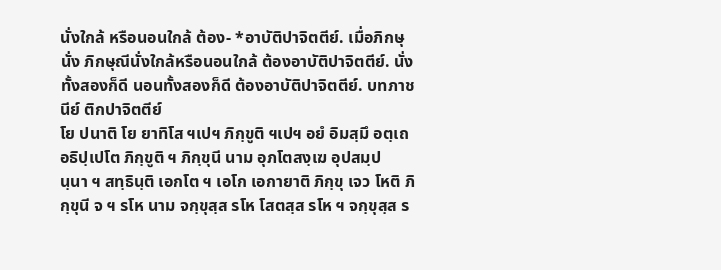นั่งใกล้ หรือนอนใกล้ ต้อง- *อาบัติปาจิตตีย์. เมื่อภิกษุนั่ง ภิกษุณีนั่งใกล้หรือนอนใกล้ ต้องอาบัติปาจิตตีย์. นั่งทั้งสองก็ดี นอนทั้งสองก็ดี ต้องอาบัติปาจิตตีย์. บทภาชนีย์ ติกปาจิตตีย์
โย ปนาติ โย ยาทิโส ฯเปฯ ภิกฺขูติ ฯเปฯ อยํ อิมสฺมึ อตฺเถ อธิปฺเปโต ภิกฺขูติ ฯ ภิกฺขุนี นาม อุภโตสงฺเฆ อุปสมฺปนฺนา ฯ สทฺธินฺติ เอกโต ฯ เอโก เอกายาติ ภิกฺขุ เจว โหติ ภิกฺขุนี จ ฯ รโห นาม จกฺขุสฺส รโห โสตสฺส รโห ฯ จกฺขุสฺส ร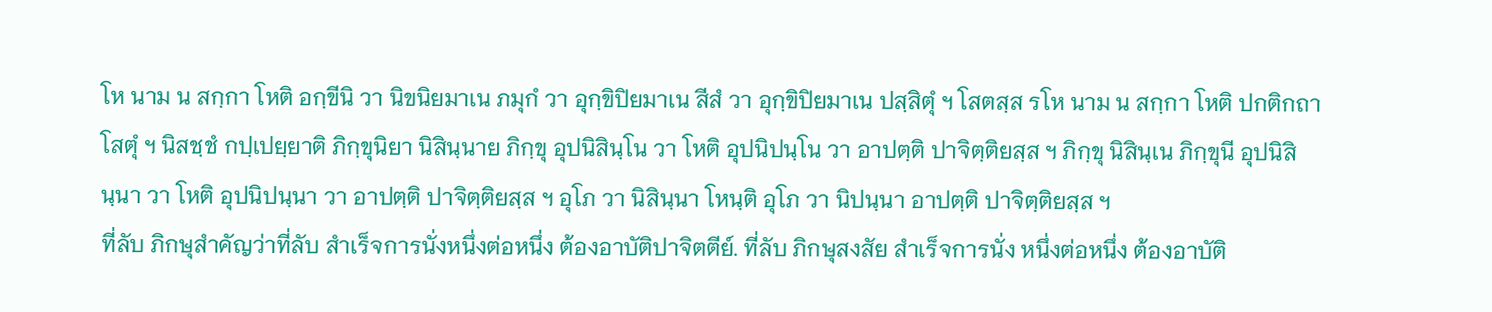โห นาม น สกฺกา โหติ อกฺขีนิ วา นิขนิยมาเน ภมุกํ วา อุกฺขิปิยมาเน สีสํ วา อุกฺขิปิยมาเน ปสฺสิตุํ ฯ โสตสฺส รโห นาม น สกฺกา โหติ ปกติกถา โสตุํ ฯ นิสชฺชํ กปฺเปยฺยาติ ภิกฺขุนิยา นิสินฺนาย ภิกฺขุ อุปนิสินฺโน วา โหติ อุปนิปนฺโน วา อาปตฺติ ปาจิตฺติยสฺส ฯ ภิกฺขุ นิสินฺเน ภิกฺขุนี อุปนิสินฺนา วา โหติ อุปนิปนฺนา วา อาปตฺติ ปาจิตฺติยสฺส ฯ อุโภ วา นิสินฺนา โหนฺติ อุโภ วา นิปนฺนา อาปตฺติ ปาจิตฺติยสฺส ฯ
ที่ลับ ภิกษุสำคัญว่าที่ลับ สำเร็จการนั่งหนึ่งต่อหนึ่ง ต้องอาบัติปาจิตตีย์. ที่ลับ ภิกษุสงสัย สำเร็จการนั่ง หนึ่งต่อหนึ่ง ต้องอาบัติ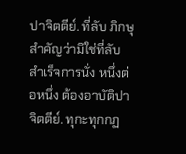ปาจิตตีย์. ที่ลับ ภิกษุสำคัญว่ามิใช่ที่ลับ สำเร็จการนั่ง หนึ่งต่อหนึ่ง ต้องอาบัติปาจิตตีย์. ทุกะทุกกฏ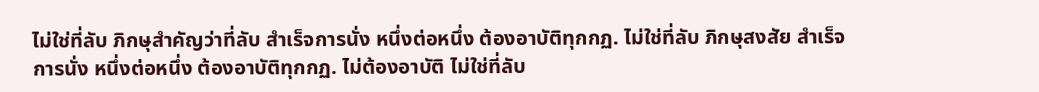ไม่ใช่ที่ลับ ภิกษุสำคัญว่าที่ลับ สำเร็จการนั่ง หนึ่งต่อหนึ่ง ต้องอาบัติทุกกฏ. ไม่ใช่ที่ลับ ภิกษุสงสัย สำเร็จการนั่ง หนึ่งต่อหนึ่ง ต้องอาบัติทุกกฏ. ไม่ต้องอาบัติ ไม่ใช่ที่ลับ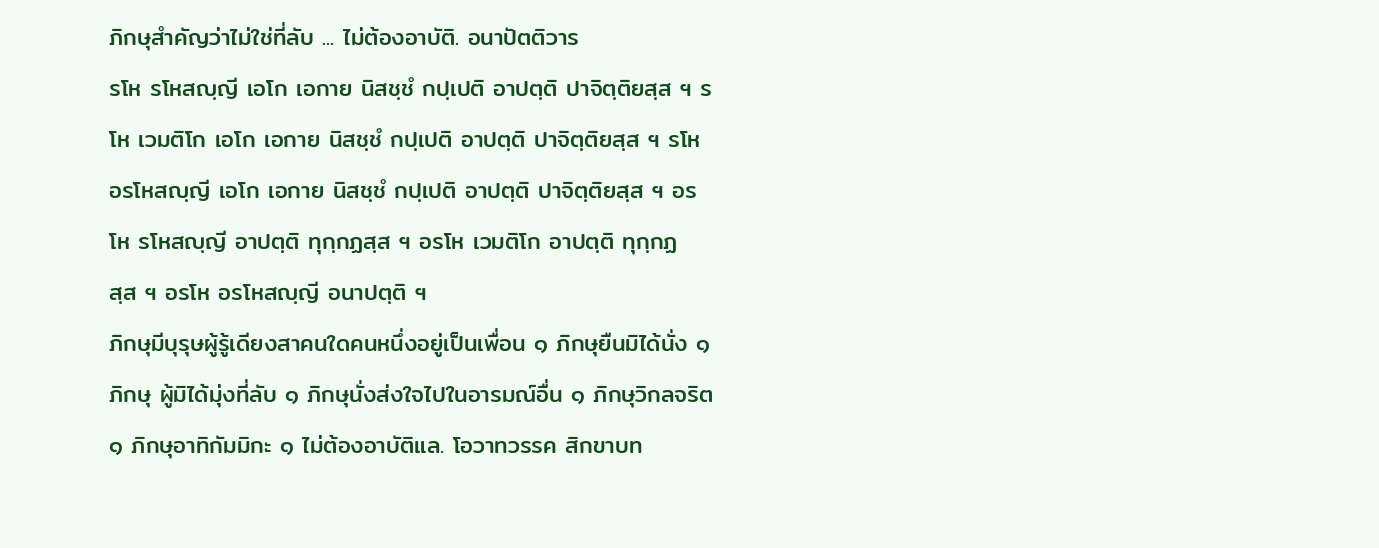ภิกษุสำคัญว่าไม่ใช่ที่ลับ ... ไม่ต้องอาบัติ. อนาปัตติวาร
รโห รโหสญฺญี เอโก เอกาย นิสชฺชํ กปฺเปติ อาปตฺติ ปาจิตฺติยสฺส ฯ รโห เวมติโก เอโก เอกาย นิสชฺชํ กปฺเปติ อาปตฺติ ปาจิตฺติยสฺส ฯ รโห อรโหสญฺญี เอโก เอกาย นิสชฺชํ กปฺเปติ อาปตฺติ ปาจิตฺติยสฺส ฯ อรโห รโหสญฺญี อาปตฺติ ทุกฺกฏสฺส ฯ อรโห เวมติโก อาปตฺติ ทุกฺกฏสฺส ฯ อรโห อรโหสญฺญี อนาปตฺติ ฯ
ภิกษุมีบุรุษผู้รู้เดียงสาคนใดคนหนึ่งอยู่เป็นเพื่อน ๑ ภิกษุยืนมิได้นั่ง ๑ ภิกษุ ผู้มิได้มุ่งที่ลับ ๑ ภิกษุนั่งส่งใจไปในอารมณ์อื่น ๑ ภิกษุวิกลจริต ๑ ภิกษุอาทิกัมมิกะ ๑ ไม่ต้องอาบัติแล. โอวาทวรรค สิกขาบท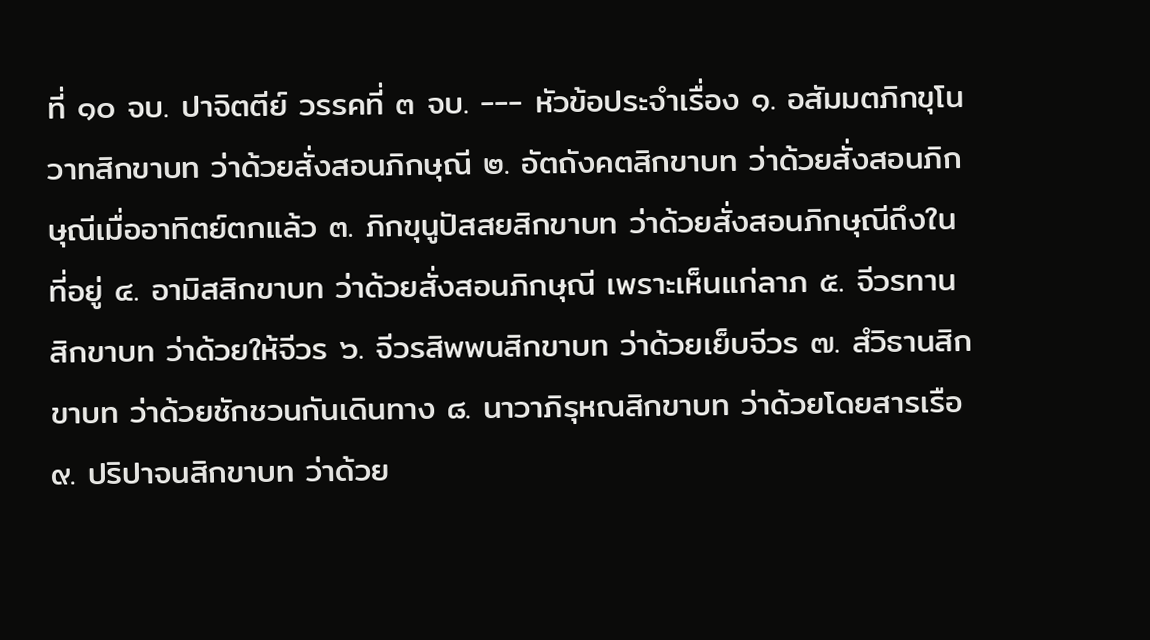ที่ ๑๐ จบ. ปาจิตตีย์ วรรคที่ ๓ จบ. --- หัวข้อประจำเรื่อง ๑. อสัมมตภิกขุโนวาทสิกขาบท ว่าด้วยสั่งสอนภิกษุณี ๒. อัตถังคตสิกขาบท ว่าด้วยสั่งสอนภิกษุณีเมื่ออาทิตย์ตกแล้ว ๓. ภิกขุนูปัสสยสิกขาบท ว่าด้วยสั่งสอนภิกษุณีถึงในที่อยู่ ๔. อามิสสิกขาบท ว่าด้วยสั่งสอนภิกษุณี เพราะเห็นแก่ลาภ ๕. จีวรทานสิกขาบท ว่าด้วยให้จีวร ๖. จีวรสิพพนสิกขาบท ว่าด้วยเย็บจีวร ๗. สํวิธานสิกขาบท ว่าด้วยชักชวนกันเดินทาง ๘. นาวาภิรุหณสิกขาบท ว่าด้วยโดยสารเรือ ๙. ปริปาจนสิกขาบท ว่าด้วย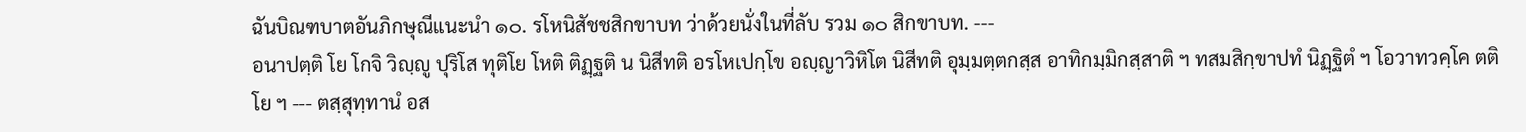ฉันบิณฑบาตอันภิกษุณีแนะนำ ๑๐. รโหนิสัชชสิกขาบท ว่าด้วยนั่งในที่ลับ รวม ๑๐ สิกขาบท. ---
อนาปตฺติ โย โกจิ วิญฺญู ปุริโส ทุติโย โหติ ติฏฺฐติ น นิสีทติ อรโหเปกฺโข อญฺญาวิหิโต นิสีทติ อุมฺมตฺตกสฺส อาทิกมฺมิกสฺสาติ ฯ ทสมสิกฺขาปทํ นิฏฺฐิตํ ฯ โอวาทวคฺโค ตติโย ฯ --- ตสฺสุทฺทานํ อส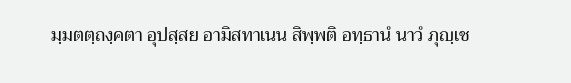มฺมตตฺถงฺคตา อุปสฺสย อามิสทาเนน สิพฺพติ อทฺธานํ นาวํ ภุญฺเช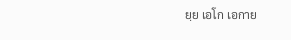ยฺย เอโก เอกาย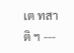เต ทสาติ ฯ ---